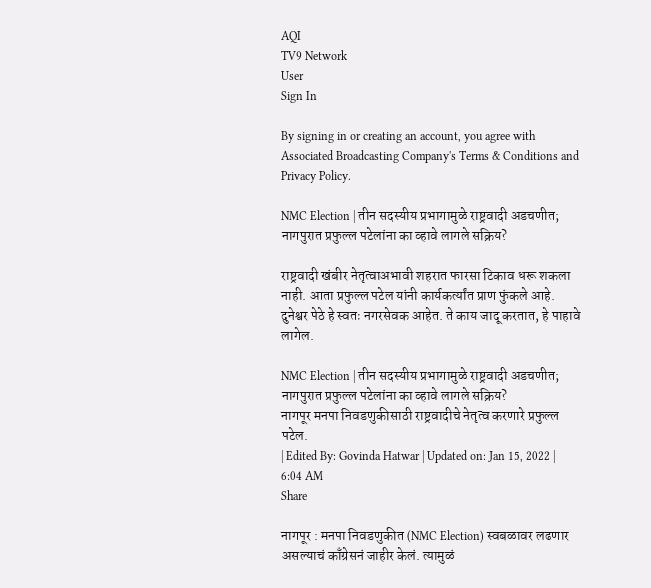AQI
TV9 Network
User
Sign In

By signing in or creating an account, you agree with Associated Broadcasting Company's Terms & Conditions and Privacy Policy.

NMC Election | तीन सदस्यीय प्रभागामुळे राष्ट्रवादी अडचणीत; नागपुरात प्रफुल्ल पटेलांना का व्हावे लागले सक्रिय?

राष्ट्रवादी खंबीर नेतृत्वाअभावी शहरात फारसा टिकाव धरू शकला नाही. आता प्रफुल्ल पटेल यांनी कार्यकर्त्यांत प्राण फुंकले आहे. दुनेश्वर पेठे हे स्वतः नगरसेवक आहेत. ते काय जादू करतात, हे पाहावे लागेल.

NMC Election | तीन सदस्यीय प्रभागामुळे राष्ट्रवादी अडचणीत; नागपुरात प्रफुल्ल पटेलांना का व्हावे लागले सक्रिय?
नागपूर मनपा निवडणुकीसाठी राष्ट्रवादीचे नेतृत्व करणारे प्रफुल्ल पटेल.
| Edited By: Govinda Hatwar | Updated on: Jan 15, 2022 | 6:04 AM
Share

नागपूर : मनपा निवडणुकीत (NMC Election) स्वबळावर लढणार असल्याचं काँग्रेसनं जाहीर केलं. त्यामुळं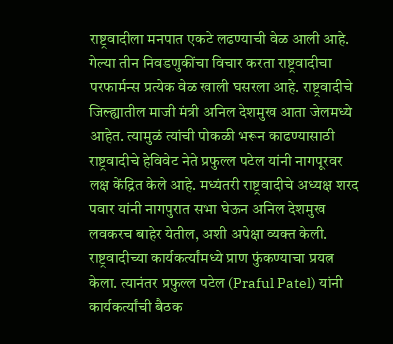राष्ट्रवादीला मनपात एकटे लढण्याची वेळ आली आहे. गेल्या तीन निवडणुकींचा विचार करता राष्ट्रवादीचा परफार्मन्स प्रत्येक वेळ खाली घसरला आहे. राष्ट्रवादीचे जिल्ह्यातील माजी मंत्री अनिल देशमुख आता जेलमध्ये आहेत. त्यामुळं त्यांची पोकळी भरून काढण्यासाठी राष्ट्रवादीचे हेविवेट नेते प्रफुल्ल पटेल यांनी नागपूरवर लक्ष केंद्रित केले आहे. मध्यंतरी राष्ट्रवादीचे अध्यक्ष शरद पवार यांनी नागपुरात सभा घेऊन अनिल देशमुख लवकरच बाहेर येतील, अशी अपेक्षा व्यक्त केली. राष्ट्रवादीच्या कार्यकर्त्यांमध्ये प्राण फुंकण्याचा प्रयत्न केला. त्यानंतर प्रफुल्ल पटेल (Praful Patel) यांनी कार्यकर्त्यांची बैठक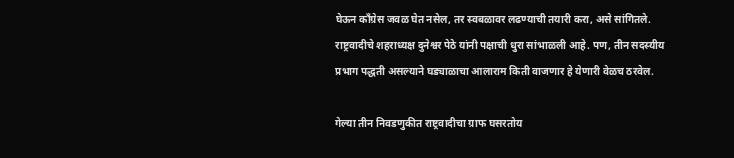घेऊन काँग्रेस जवळ घेत नसेल, तर स्वबळावर लढण्याची तयारी करा, असे सांगितले. राष्ट्रवादीचे शहराध्यक्ष दुनेश्वर पेठे यांनी पक्षाची धुरा सांभाळली आहे. पण, तीन सदस्यीय प्रभाग पद्धती असल्याने घड्याळाचा आलाराम किती वाजणार हे येणारी वेळच ठरवेल.

गेल्या तीन निवडणुकीत राष्ट्रवादीचा ग्राफ घसरतोय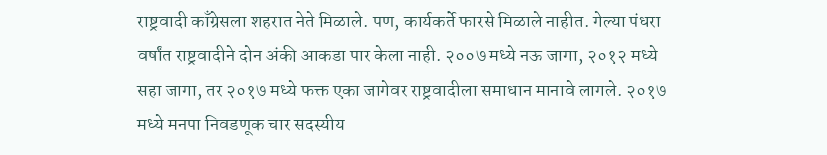राष्ट्रवादी काँग्रेसला शहरात नेते मिळाले. पण, कार्यकर्ते फारसे मिळाले नाहीत. गेल्या पंधरा वर्षांत राष्ट्रवादीने दोन अंकी आकडा पार केला नाही. २००७ मध्ये नऊ जागा, २०१२ मध्ये सहा जागा, तर २०१७ मध्ये फक्त एका जागेवर राष्ट्रवादीला समाधान मानावे लागले. २०१७ मध्ये मनपा निवडणूक चार सदस्यीय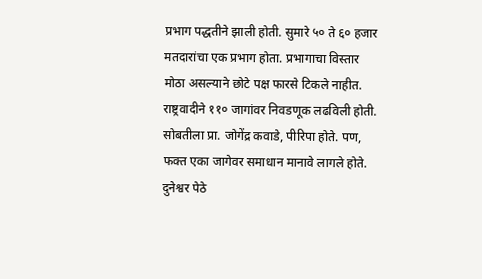प्रभाग पद्धतीने झाली होती. सुमारे ५० ते ६० हजार मतदारांचा एक प्रभाग होता. प्रभागाचा विस्तार मोठा असल्याने छोटे पक्ष फारसे टिकले नाहीत. राष्ट्रवादीने ११० जागांवर निवडणूक लढविली होती. सोबतीला प्रा. जोगेंद्र कवाडे, पीरिपा होते. पण, फक्त एका जागेवर समाधान मानावे लागले होते. दुनेश्वर पेठे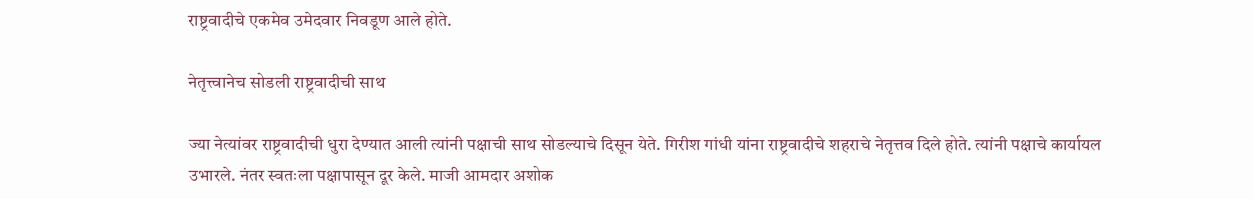राष्ट्रवादीचे एकमेव उमेदवार निवडूण आले होते.

नेतृत्त्वानेच सोडली राष्ट्रवादीची साथ

ज्या नेत्यांवर राष्ट्रवादीची धुरा देण्यात आली त्यांनी पक्षाची साथ सोडल्याचे दिसून येते. गिरीश गांधी यांना राष्ट्रवादीचे शहराचे नेतृत्तव दिले होते. त्यांनी पक्षाचे कार्यायल उभारले. नंतर स्वतःला पक्षापासून दूर केले. माजी आमदार अशोक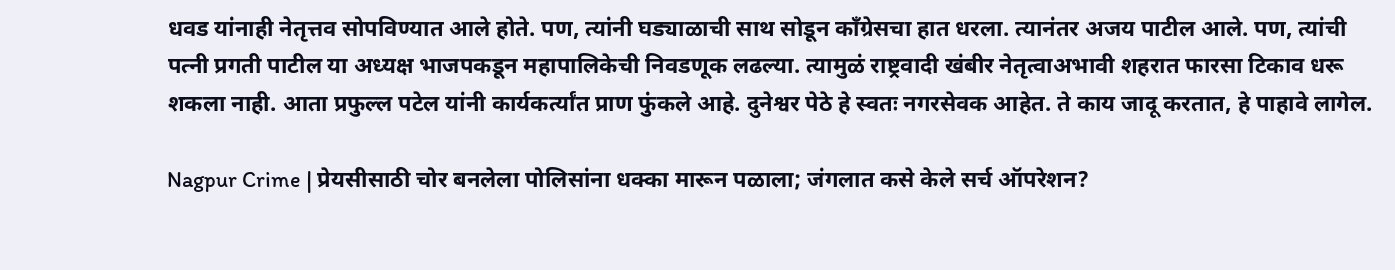धवड यांनाही नेतृत्तव सोपविण्यात आले होते. पण, त्यांनी घड्याळाची साथ सोडून काँग्रेसचा हात धरला. त्यानंतर अजय पाटील आले. पण, त्यांची पत्नी प्रगती पाटील या अध्यक्ष भाजपकडून महापालिकेची निवडणूक लढल्या. त्यामुळं राष्ट्रवादी खंबीर नेतृत्वाअभावी शहरात फारसा टिकाव धरू शकला नाही. आता प्रफुल्ल पटेल यांनी कार्यकर्त्यांत प्राण फुंकले आहे. दुनेश्वर पेठे हे स्वतः नगरसेवक आहेत. ते काय जादू करतात, हे पाहावे लागेल.

Nagpur Crime | प्रेयसीसाठी चोर बनलेला पोलिसांना धक्का मारून पळाला; जंगलात कसे केले सर्च ऑपरेशन?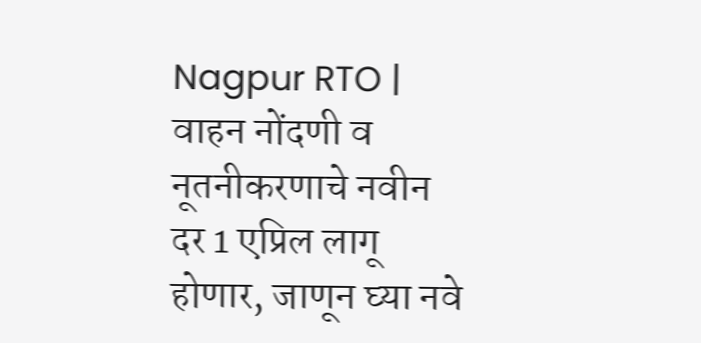Nagpur RTO | वाहन नोंदणी व नूतनीकरणाचे नवीन दर 1 एप्रिल लागू होणार, जाणून घ्या नवे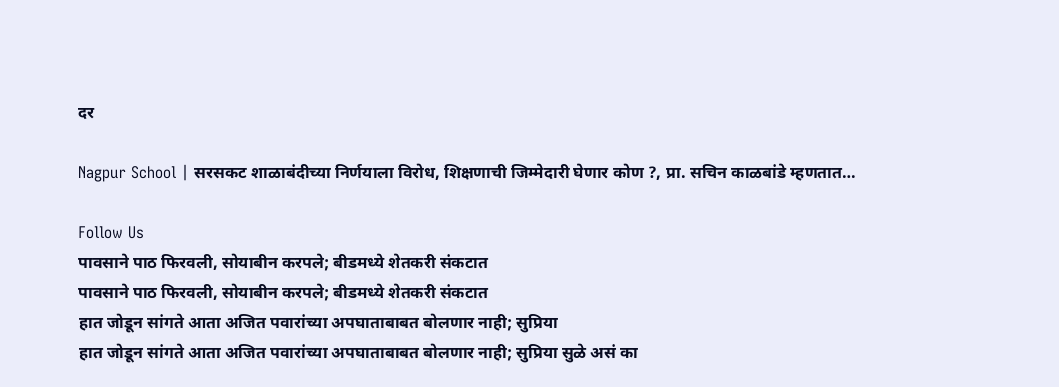दर

Nagpur School | सरसकट शाळाबंदीच्या निर्णयाला विरोध, शिक्षणाची जिम्मेदारी घेणार कोण ?, प्रा. सचिन काळबांडे म्हणतात…

Follow Us
पावसाने पाठ फिरवली, सोयाबीन करपले; बीडमध्ये शेतकरी संकटात
पावसाने पाठ फिरवली, सोयाबीन करपले; बीडमध्ये शेतकरी संकटात
हात जोडून सांगते आता अजित पवारांच्या अपघाताबाबत बोलणार नाही; सुप्रिया
हात जोडून सांगते आता अजित पवारांच्या अपघाताबाबत बोलणार नाही; सुप्रिया सुळे असं का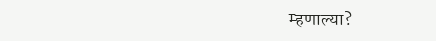म्हणाल्या?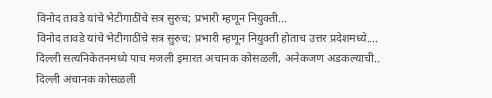विनोद तावडे यांचे भेटीगाठींचे सत्र सुरुच; प्रभारी म्हणून नियुक्ती...
विनोद तावडे यांचे भेटीगाठींचे सत्र सुरुच; प्रभारी म्हणून नियुक्ती होताच उत्तर प्रदेशमध्ये....
दिल्ली सत्यनिकेतनमध्ये पाच मजली इमारत अचानक कोसळली, अनेकजण अडकल्याची..
दिल्ली अचानक कोसळली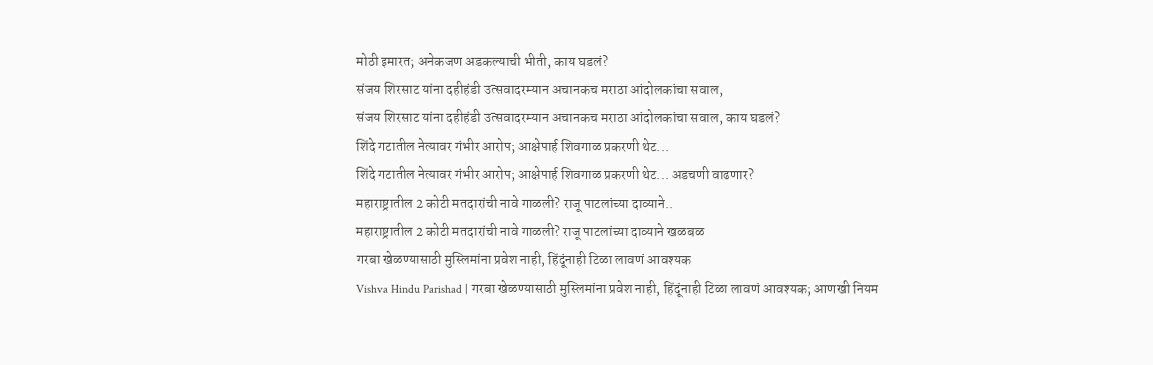मोठी इमारत; अनेकजण अडकल्याची भीती, काय घडलं?
संजय शिरसाट यांना दहीहंडी उत्सवादरम्यान अचानकच मराठा आंदोलकांचा सवाल,
संजय शिरसाट यांना दहीहंडी उत्सवादरम्यान अचानकच मराठा आंदोलकांचा सवाल, काय घडलं?
शिंदे गटातील नेत्यावर गंभीर आरोप; आक्षेपार्ह शिवगाळ प्रकरणी थेट...
शिंदे गटातील नेत्यावर गंभीर आरोप; आक्षेपार्ह शिवगाळ प्रकरणी थेट... अडचणी वाढणार?
महाराष्ट्रातील 2 कोटी मतदारांची नावे गाळली? राजू पाटलांच्या दाव्याने..
महाराष्ट्रातील 2 कोटी मतदारांची नावे गाळली? राजू पाटलांच्या दाव्याने खळबळ
गरबा खेळण्यासाठी मुस्लिमांना प्रवेश नाही, हिंदूंनाही टिळा लावणं आवश्यक
Vishva Hindu Parishad | गरबा खेळण्यासाठी मुस्लिमांना प्रवेश नाही, हिंदूंनाही टिळा लावणं आवश्यक; आणखी नियम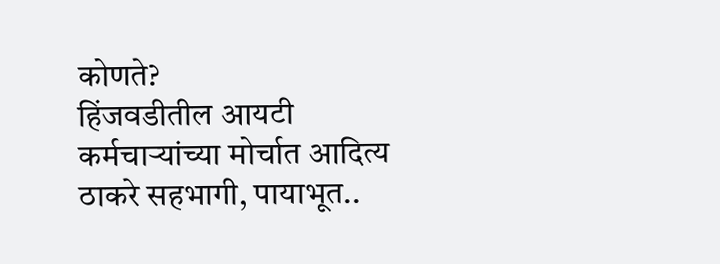कोणते?
हिंजवडीतील आयटी कर्मचाऱ्यांच्या मोर्चात आदित्य ठाकरे सहभागी, पायाभूत..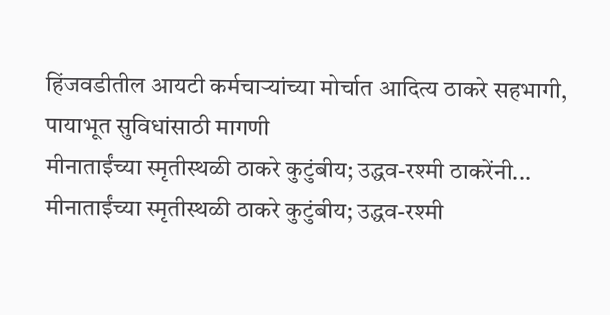हिंजवडीतील आयटी कर्मचाऱ्यांच्या मोर्चात आदित्य ठाकरे सहभागी, पायाभूत सुविधांसाठी मागणी
मीनाताईंच्या स्मृतीस्थळी ठाकरे कुटुंबीय; उद्धव-रश्मी ठाकरेंनी...
मीनाताईंच्या स्मृतीस्थळी ठाकरे कुटुंबीय; उद्धव-रश्मी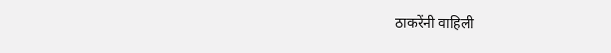ठाकरेंनी वाहिली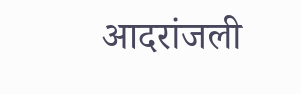आदरांजली